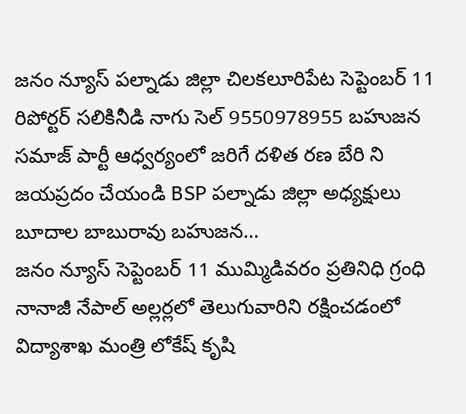జనం న్యూస్ పల్నాడు జిల్లా చిలకలూరిపేట సెప్టెంబర్ 11 రిపోర్టర్ సలికినీడి నాగు సెల్ 9550978955 బహుజన సమాజ్ పార్టీ ఆధ్వర్యంలో జరిగే దళిత రణ బేరి ని జయప్రదం చేయండి BSP పల్నాడు జిల్లా అధ్యక్షులు బూదాల బాబురావు బహుజన…
జనం న్యూస్ సెప్టెంబర్ 11 ముమ్మిడివరం ప్రతినిధి గ్రంధి నానాజీ నేపాల్ అల్లర్లలో తెలుగువారిని రక్షించడంలో విద్యాశాఖ మంత్రి లోకేష్ కృషి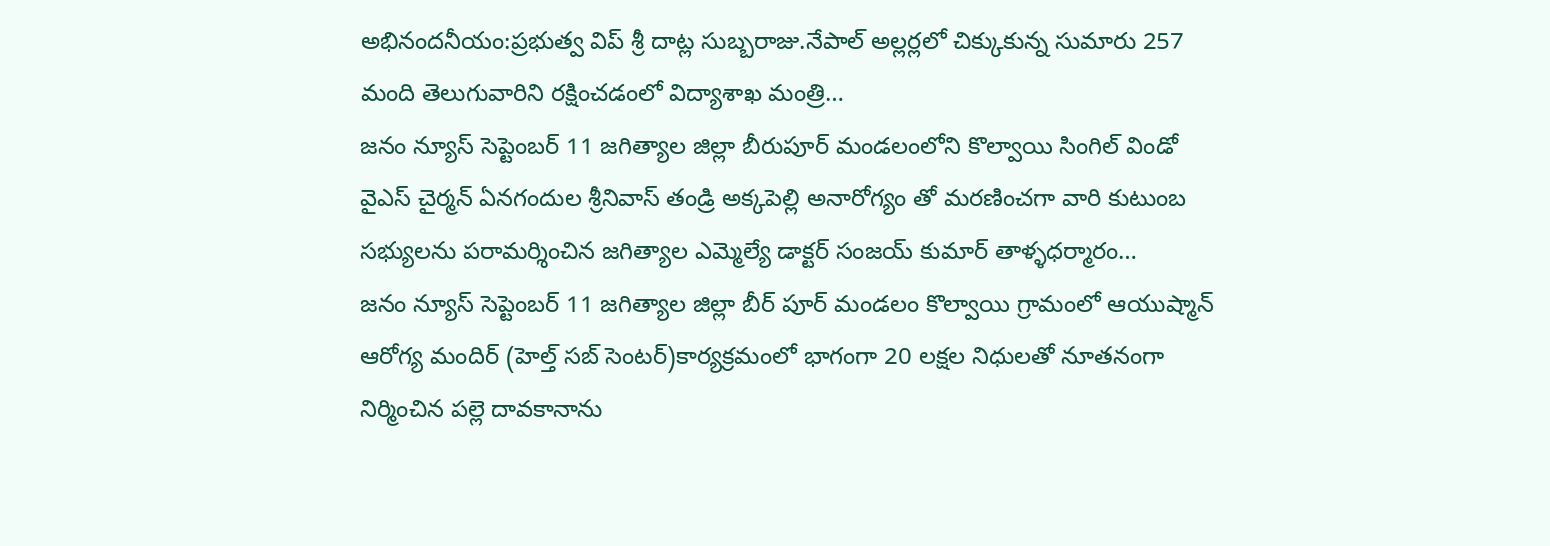అభినందనీయం:ప్రభుత్వ విప్ శ్రీ దాట్ల సుబ్బరాజు.నేపాల్ అల్లర్లలో చిక్కుకున్న సుమారు 257 మంది తెలుగువారిని రక్షించడంలో విద్యాశాఖ మంత్రి…
జనం న్యూస్ సెప్టెంబర్ 11 జగిత్యాల జిల్లా బీరుపూర్ మండలంలోని కొల్వాయి సింగిల్ విండో వైఎస్ చైర్మన్ ఏనగందుల శ్రీనివాస్ తండ్రి అక్కపెల్లి అనారోగ్యం తో మరణించగా వారి కుటుంబ సభ్యులను పరామర్శించిన జగిత్యాల ఎమ్మెల్యే డాక్టర్ సంజయ్ కుమార్ తాళ్ళధర్మారం…
జనం న్యూస్ సెప్టెంబర్ 11 జగిత్యాల జిల్లా బీర్ పూర్ మండలం కొల్వాయి గ్రామంలో ఆయుష్మాన్ ఆరోగ్య మందిర్ (హెల్త్ సబ్ సెంటర్)కార్యక్రమంలో భాగంగా 20 లక్షల నిధులతో నూతనంగా నిర్మించిన పల్లె దావకానాను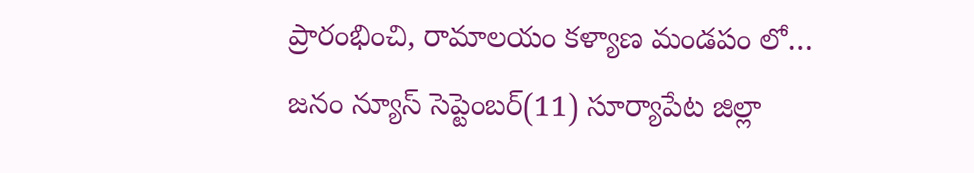ప్రారంభించి, రామాలయం కళ్యాణ మండపం లో…
జనం న్యూస్ సెప్టెంబర్(11) సూర్యాపేట జిల్లా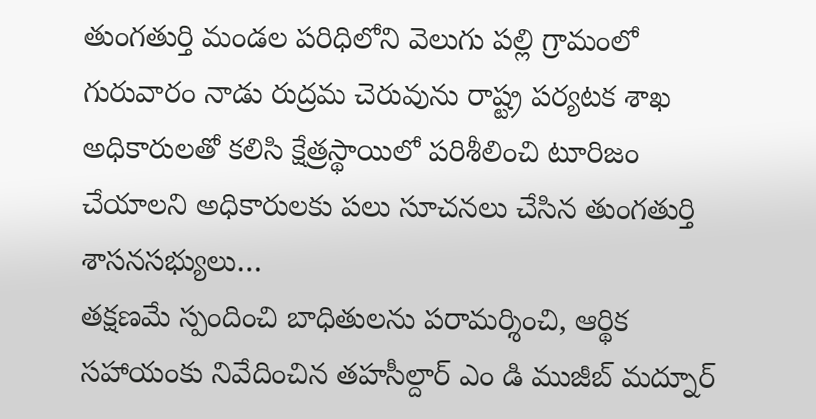తుంగతుర్తి మండల పరిధిలోని వెలుగు పల్లి గ్రామంలో గురువారం నాడు రుద్రమ చెరువును రాష్ట్ర పర్యటక శాఖ అధికారులతో కలిసి క్షేత్రస్థాయిలో పరిశీలించి టూరిజం చేయాలని అధికారులకు పలు సూచనలు చేసిన తుంగతుర్తి శాసనసభ్యులు…
తక్షణమే స్పందించి బాధితులను పరామర్శించి, ఆర్థిక సహాయంకు నివేదించిన తహసీల్దార్ ఎం డి ముజీబ్ మద్నూర్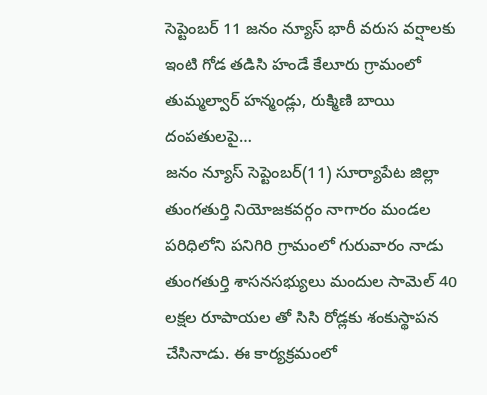సెప్టెంబర్ 11 జనం న్యూస్ భారీ వరుస వర్షాలకు ఇంటి గోడ తడిసి హండే కేలూరు గ్రామంలో తుమ్మల్వార్ హన్మండ్లు, రుక్మిణి బాయి దంపతులపై…
జనం న్యూస్ సెప్టెంబర్(11) సూర్యాపేట జిల్లా తుంగతుర్తి నియోజకవర్గం నాగారం మండల పరిధిలోని పనిగిరి గ్రామంలో గురువారం నాడు తుంగతుర్తి శాసనసభ్యులు మందుల సామెల్ 40 లక్షల రూపాయల తో సిసి రోడ్లకు శంకుస్థాపన చేసినాడు. ఈ కార్యక్రమంలో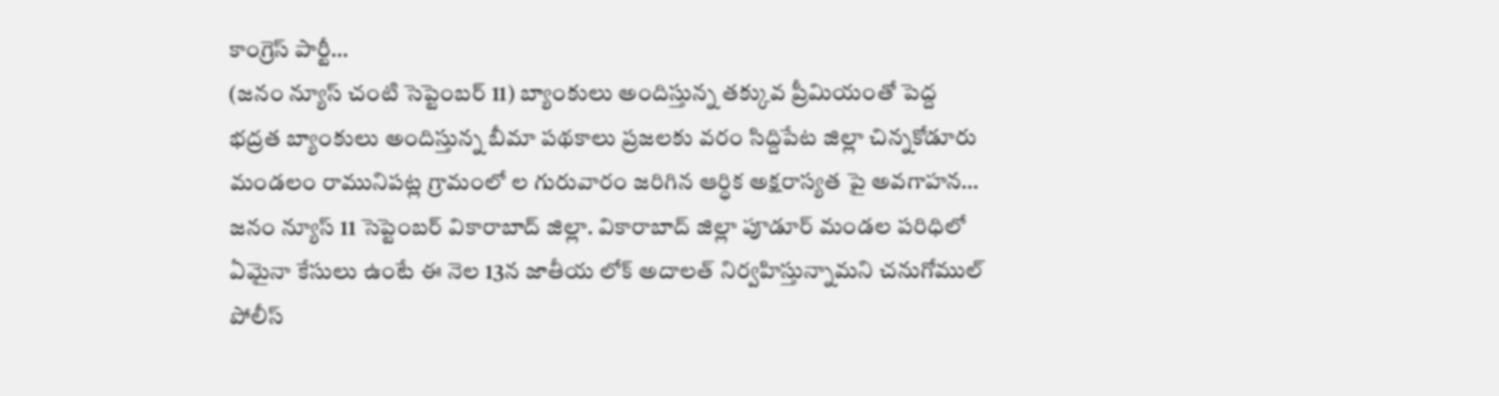కాంగ్రెస్ పార్టీ…
(జనం న్యూస్ చంటి సెప్టెంబర్ 11) బ్యాంకులు అందిస్తున్న తక్కువ ప్రీమియంతో పెద్ద భద్రత బ్యాంకులు అందిస్తున్న బీమా పథకాలు ప్రజలకు వరం సిద్దిపేట జిల్లా చిన్నకోడూరు మండలం రామునిపట్ల గ్రామంలో ల గురువారం జరిగిన ఆర్ధిక అక్షరాస్యత పై అవగాహన…
జనం న్యూస్ 11 సెప్టెంబర్ వికారాబాద్ జిల్లా. వికారాబాద్ జిల్లా పూడూర్ మండల పరిధిలో ఏమైనా కేసులు ఉంటే ఈ నెల 13న జాతీయ లోక్ అదాలత్ నిర్వహిస్తున్నామని చనుగోముల్ పోలీస్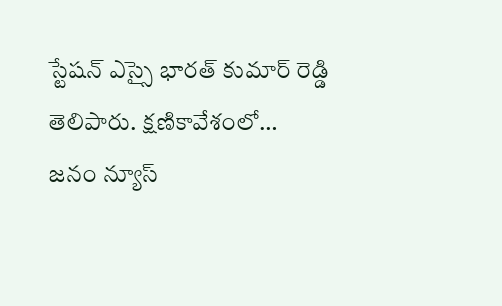స్టేషన్ ఎస్సై భారత్ కుమార్ రెడ్డి తెలిపారు. క్షణికావేశంలో…
జనం న్యూస్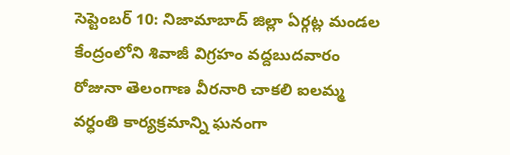సెప్టెంబర్ 10: నిజామాబాద్ జిల్లా ఏర్గట్ల మండల కేంద్రంలోని శివాజీ విగ్రహం వద్దబుదవారం రోజునా తెలంగాణ వీరనారి చాకలి ఐలమ్మ వర్ధంతి కార్యక్రమాన్ని ఘనంగా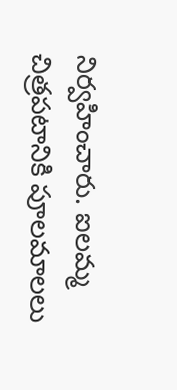నిర్వహించారు. ఐలమ్మ చిత్రపటానికి పూలమాలలు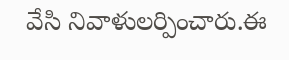వేసి నివాళులర్పించారు.ఈ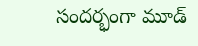సందర్భంగా మూడ్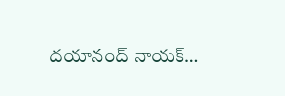దయానంద్ నాయక్…